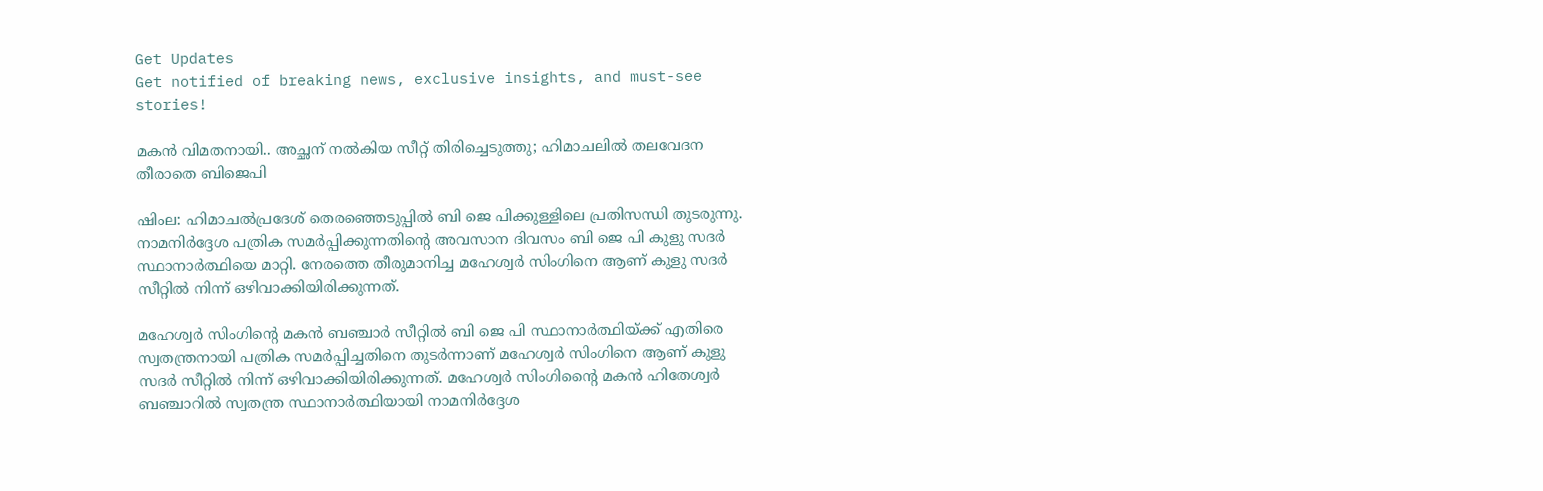Get Updates
Get notified of breaking news, exclusive insights, and must-see stories!

മകന്‍ വിമതനായി.. അച്ഛന് നല്‍കിയ സീറ്റ് തിരിച്ചെടുത്തു; ഹിമാചലില്‍ തലവേദന തീരാതെ ബിജെപി

ഷിംല: ഹിമാചല്‍പ്രദേശ് തെരഞ്ഞെടുപ്പില്‍ ബി ജെ പിക്കുള്ളിലെ പ്രതിസന്ധി തുടരുന്നു. നാമനിര്‍ദ്ദേശ പത്രിക സമര്‍പ്പിക്കുന്നതിന്റെ അവസാന ദിവസം ബി ജെ പി കുളു സദര്‍ സ്ഥാനാര്‍ത്ഥിയെ മാറ്റി. നേരത്തെ തീരുമാനിച്ച മഹേശ്വര്‍ സിംഗിനെ ആണ് കുളു സദര്‍ സീറ്റില്‍ നിന്ന് ഒഴിവാക്കിയിരിക്കുന്നത്.

മഹേശ്വര്‍ സിംഗിന്റെ മകന്‍ ബഞ്ചാര്‍ സീറ്റില്‍ ബി ജെ പി സ്ഥാനാര്‍ത്ഥിയ്ക്ക് എതിരെ സ്വതന്ത്രനായി പത്രിക സമര്‍പ്പിച്ചതിനെ തുടര്‍ന്നാണ് മഹേശ്വര്‍ സിംഗിനെ ആണ് കുളു സദര്‍ സീറ്റില്‍ നിന്ന് ഒഴിവാക്കിയിരിക്കുന്നത്. മഹേശ്വര്‍ സിംഗിന്റൈ മകന്‍ ഹിതേശ്വര്‍ ബഞ്ചാറില്‍ സ്വതന്ത്ര സ്ഥാനാര്‍ത്ഥിയായി നാമനിര്‍ദ്ദേശ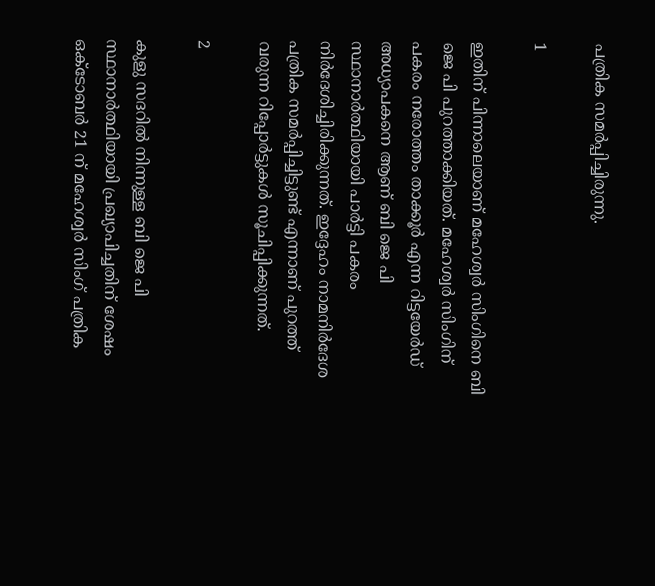പത്രിക സമര്‍പ്പിച്ചിരുന്നു.

1

ഇതിന് പിന്നാലെയാണ് മഹേശ്വര്‍ സിംഗിനെ ബി ജെ പി പുറത്താക്കിയത്. മഹേശ്വര്‍ സിംഗിന് പകരം നരോത്തം താക്കൂര്‍ എന്ന റിട്ടയേര്‍ഡ് അധ്യാപകനെ ആണ് ബി ജെ പി സ്ഥാനാര്‍ത്ഥിയായി പാര്‍ട്ടി പകരം നിര്‍ദേശിച്ചിരിക്കുന്നത്. ഇദ്ദേഹം നാമനിര്‍ദേശ പത്രിക സമര്‍പ്പിച്ചിട്ടുണ്ട് എന്നാണ് പുറത്ത് വരുന്ന റിപ്പോര്‍ട്ടുകള്‍ സൂചിപ്പിക്കുന്നത്.

2

കുളു സദറില്‍ നിന്നുള്ള ബി ജെ പി സ്ഥാനാര്‍ത്ഥിയായി പ്രഖ്യാപിച്ചതിന് ശേഷം ഒക്ടോബര്‍ 21 ന് മഹേശ്വര്‍ സിംഗ് പത്രിക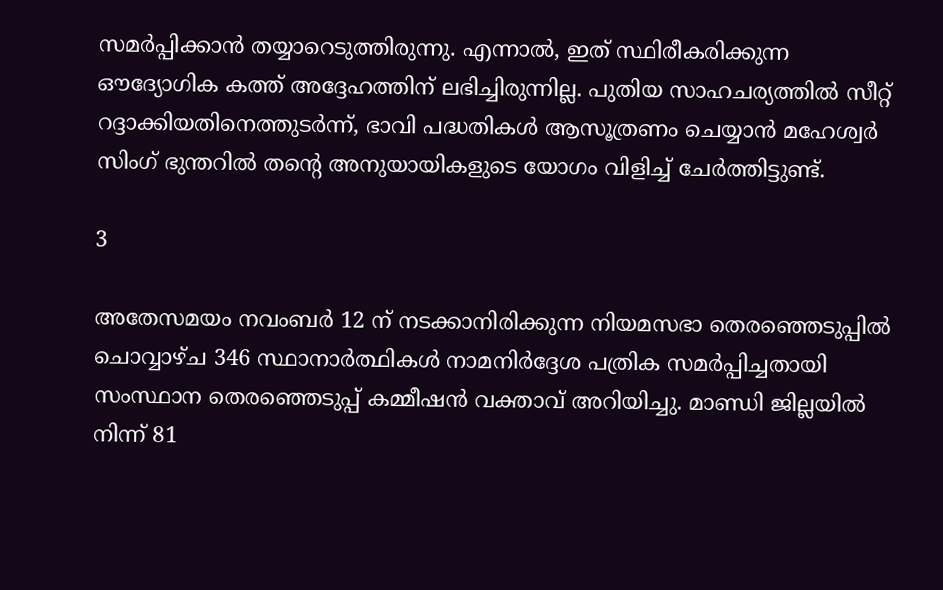സമര്‍പ്പിക്കാന്‍ തയ്യാറെടുത്തിരുന്നു. എന്നാല്‍, ഇത് സ്ഥിരീകരിക്കുന്ന ഔദ്യോഗിക കത്ത് അദ്ദേഹത്തിന് ലഭിച്ചിരുന്നില്ല. പുതിയ സാഹചര്യത്തില്‍ സീറ്റ് റദ്ദാക്കിയതിനെത്തുടര്‍ന്ന്, ഭാവി പദ്ധതികള്‍ ആസൂത്രണം ചെയ്യാന്‍ മഹേശ്വര്‍ സിംഗ് ഭുന്തറില്‍ തന്റെ അനുയായികളുടെ യോഗം വിളിച്ച് ചേര്‍ത്തിട്ടുണ്ട്.

3

അതേസമയം നവംബര്‍ 12 ന് നടക്കാനിരിക്കുന്ന നിയമസഭാ തെരഞ്ഞെടുപ്പില്‍ ചൊവ്വാഴ്ച 346 സ്ഥാനാര്‍ത്ഥികള്‍ നാമനിര്‍ദ്ദേശ പത്രിക സമര്‍പ്പിച്ചതായി സംസ്ഥാന തെരഞ്ഞെടുപ്പ് കമ്മീഷന്‍ വക്താവ് അറിയിച്ചു. മാണ്ഡി ജില്ലയില്‍ നിന്ന് 81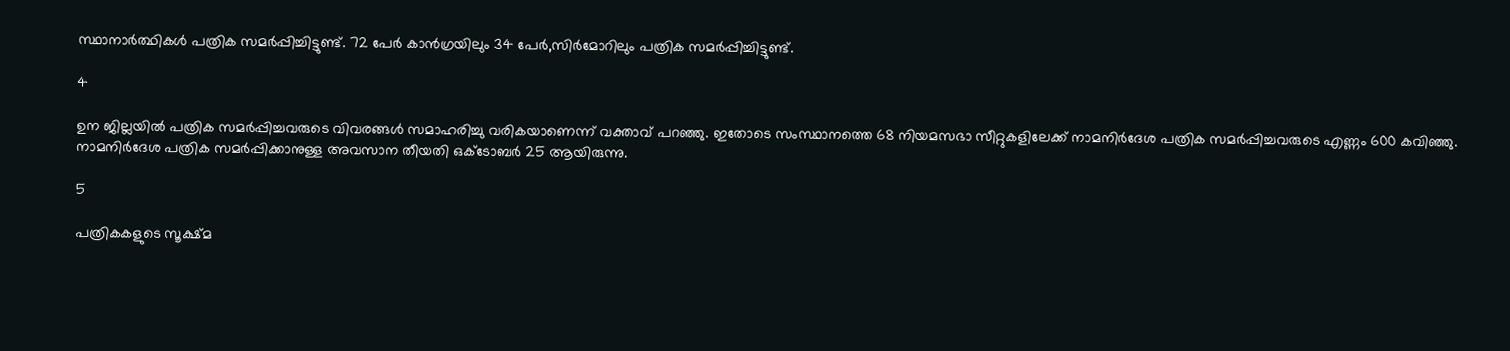സ്ഥാനാര്‍ത്ഥികള്‍ പത്രിക സമര്‍പ്പിച്ചിട്ടുണ്ട്. 72 പേര്‍ കാന്‍ഗ്രയിലും 34 പേര്‍,സിര്‍മോറിലും പത്രിക സമര്‍പ്പിച്ചിട്ടുണ്ട്.

4

ഉന ജില്ലയില്‍ പത്രിക സമര്‍പ്പിച്ചവരുടെ വിവരങ്ങള്‍ സമാഹരിച്ചു വരികയാണെന്ന് വക്താവ് പറഞ്ഞു. ഇതോടെ സംസ്ഥാനത്തെ 68 നിയമസഭാ സീറ്റുകളിലേക്ക് നാമനിര്‍ദേശ പത്രിക സമര്‍പ്പിച്ചവരുടെ എണ്ണം 600 കവിഞ്ഞു. നാമനിര്‍ദേശ പത്രിക സമര്‍പ്പിക്കാനുള്ള അവസാന തീയതി ഒക്ടോബര്‍ 25 ആയിരുന്നു.

5

പത്രികകളുടെ സൂക്ഷ്മ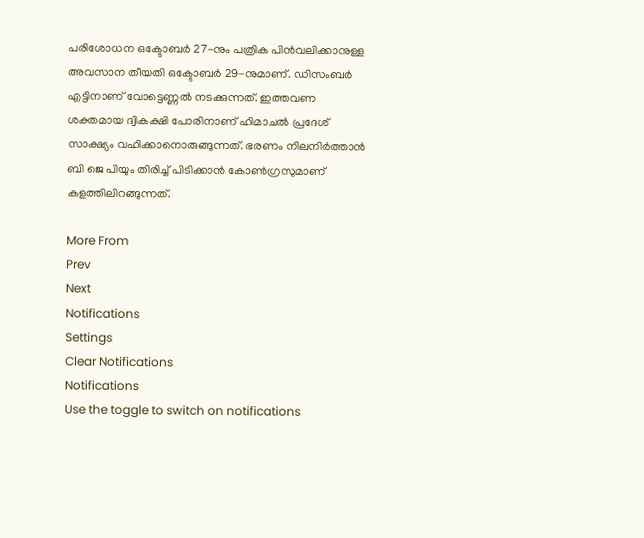പരിശോധന ഒക്ടോബര്‍ 27-നും പത്രിക പിന്‍വലിക്കാനുള്ള അവസാന തീയതി ഒക്ടോബര്‍ 29-നുമാണ്. ഡിസംബര്‍ എട്ടിനാണ് വോട്ടെണ്ണല്‍ നടക്കുന്നത്. ഇത്തവണ ശക്തമായ ദ്വികക്ഷി പോരിനാണ് ഹിമാചല്‍ പ്രദേശ് സാക്ഷ്യം വഹിക്കാനൊരുങ്ങുന്നത്. ഭരണം നിലനിര്‍ത്താന്‍ ബി ജെ പിയും തിരിച്ച് പിടിക്കാന്‍ കോണ്‍ഗ്രസുമാണ് കളത്തിലിറങ്ങുന്നത്.

More From
Prev
Next
Notifications
Settings
Clear Notifications
Notifications
Use the toggle to switch on notifications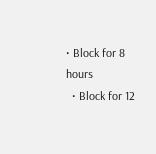• Block for 8 hours
  • Block for 12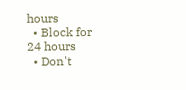hours
  • Block for 24 hours
  • Don't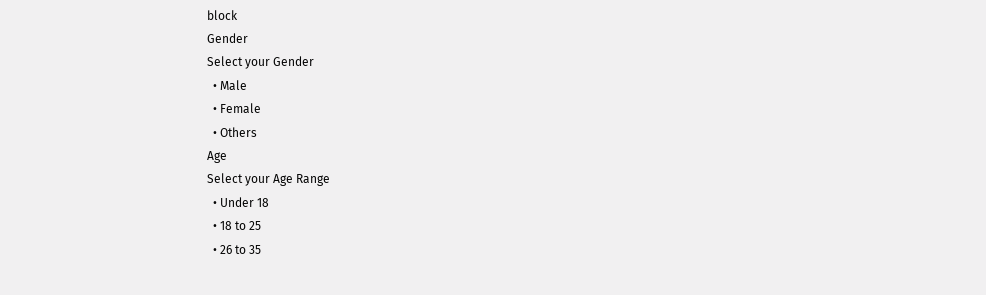block
Gender
Select your Gender
  • Male
  • Female
  • Others
Age
Select your Age Range
  • Under 18
  • 18 to 25
  • 26 to 35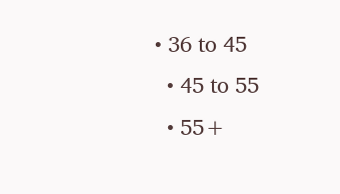• 36 to 45
  • 45 to 55
  • 55+